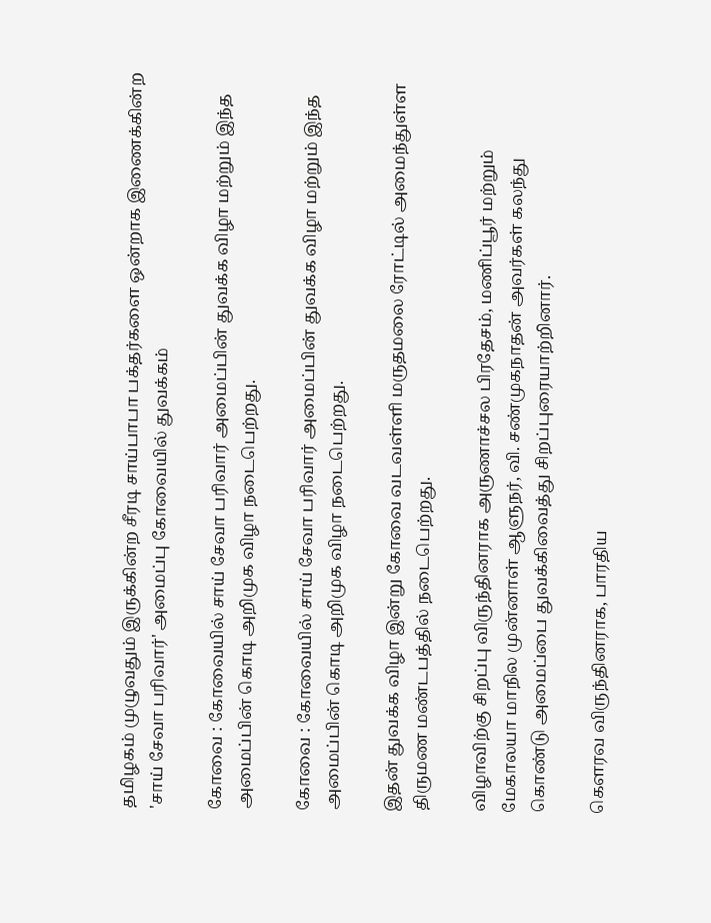தமிழகம் முழுவதும் இருக்கின்ற சீரடி சாய்பாபா பக்தர்களை ஒன்றாக இணைக்கின்ற 'சாய் சேவா பரிவார்' அமைப்பு கோவையில் துவக்கம்

கோவை : கோவையில் சாய் சேவா பரிவார் அமைப்பின் துவக்க விழா மற்றும் இந்த அமைப்பின் கொடி அறிமுக விழா நடைபெற்றது.

கோவை : கோவையில் சாய் சேவா பரிவார் அமைப்பின் துவக்க விழா மற்றும் இந்த அமைப்பின் கொடி அறிமுக விழா நடைபெற்றது.

இதன் துவக்க விழா இன்று கோவை வடவள்ளி மருதமலை ரோட்டில் அமைந்துள்ள திருமண மண்டபத்தில் நடைபெற்றது.

விழாவிற்கு சிறப்பு விருந்தினராக அருணாச்சல பிரதேசம், மணிப்பூர் மற்றும் மேகாலயா மாநில முன்னாள் ஆளுநர், வி. சண்முகநாதன் அவர்கள் கலந்து கொண்டு அமைப்பை துவக்கிவைத்து சிறப்புரையாற்றினார்.

கௌரவ விருந்தினராக, பாரதிய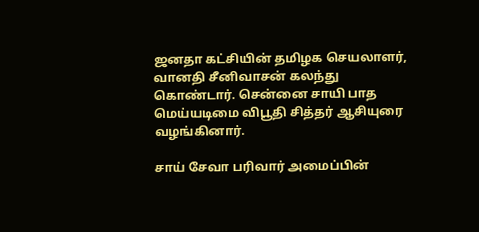ஜனதா கட்சியின் தமிழக செயலாளர், வானதி சீனிவாசன் கலந்து கொண்டார். சென்னை சாயி பாத மெய்யடிமை விபூதி சித்தர் ஆசியுரை வழங்கினார்.

சாய் சேவா பரிவார் அமைப்பின்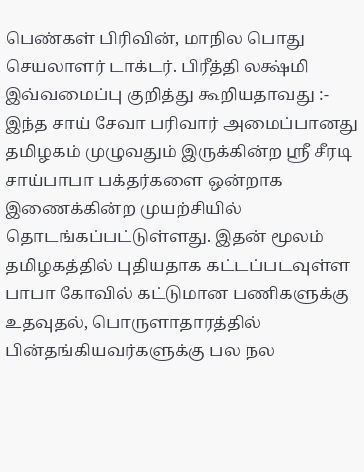பெண்கள் பிரிவின், மாநில பொது செயலாளர் டாக்டர். பிரீத்தி லக்ஷ்மி இவ்வமைப்பு குறித்து கூறியதாவது :- இந்த சாய் சேவா பரிவார் அமைப்பானது தமிழகம் முழுவதும் இருக்கின்ற ஸ்ரீ சீரடி சாய்பாபா பக்தர்களை ஒன்றாக இணைக்கின்ற முயற்சியில் தொடங்கப்பட்டுள்ளது. இதன் மூலம் தமிழகத்தில் புதியதாக கட்டப்படவுள்ள பாபா கோவில் கட்டுமான பணிகளுக்கு உதவுதல், பொருளாதாரத்தில் பின்தங்கியவர்களுக்கு பல நல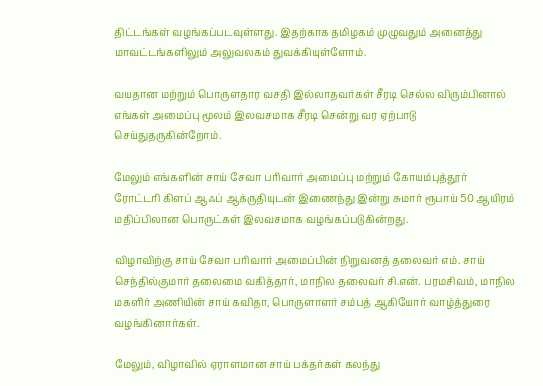திட்டங்கள் வழங்கப்படவுள்ளது. இதற்காக தமிழகம் முழுவதும் அனைத்து மாவட்டங்களிலும் அலுவலகம் துவக்கியுள்ளோம்.

வயதான மற்றும் பொருளதார வசதி இல்லாதவர்கள் சீரடி செல்ல விரும்பினால் எங்கள் அமைப்பு மூலம் இலவசமாக சீரடி சென்று வர ஏற்பாடு செய்துதருகின்றோம்.

மேலும் எங்களின் சாய் சேவா பரிவார் அமைப்பு மற்றும் கோயம்புத்தூர் ரோட்டரி கிளப் ஆஃப் ஆக்ருதியுடன் இணைந்து இன்று சுமார் ரூபாய் 50 ஆயிரம் மதிப்பிலான பொருட்கள் இலவசமாக வழங்கப்படுகின்றது.

விழாவிற்கு சாய் சேவா பரிவார் அமைப்பின் நிறுவனத் தலைவர் எம். சாய் செந்தில்குமார் தலைமை வகித்தார், மாநில தலைவர் சி.என். பரமசிவம், மாநில மகளிர் அணியின் சாய் கவிதா, பொருளாளர் சம்பத் ஆகியோர் வாழ்த்துரை வழங்கினார்கள்.

மேலும், விழாவில் ஏராளமான சாய் பக்தர்கள் கலந்து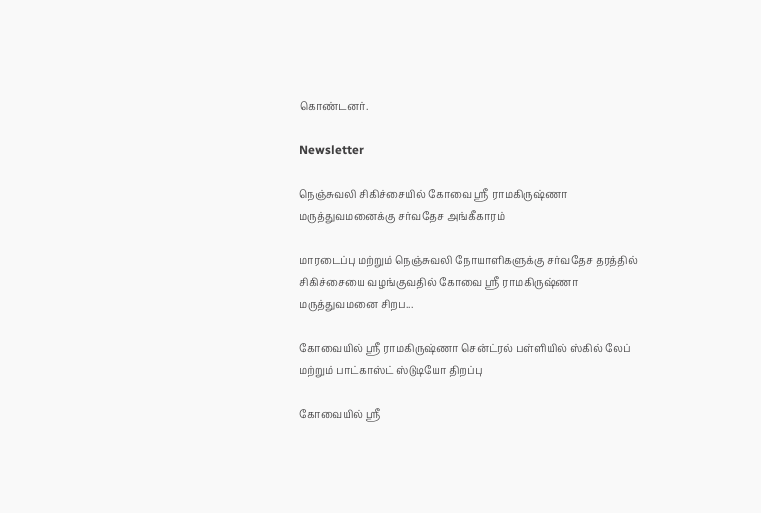கொண்டனர்.

Newsletter

நெஞ்சுவலி சிகிச்சையில் கோவை ஸ்ரீ ராமகிருஷ்ணா மருத்துவமனைக்கு சர்வதேச அங்கீகாரம்

மாரடைப்பு மற்றும் நெஞ்சுவலி நோயாளிகளுக்கு சர்வதேச தரத்தில் சிகிச்சையை வழங்குவதில் கோவை ஸ்ரீ ராமகிருஷ்ணா மருத்துவமனை சிறப...

கோவையில் ஸ்ரீ ராமகிருஷ்ணா சென்ட்ரல் பள்ளியில் ஸ்கில் லேப் மற்றும் பாட்காஸ்ட் ஸ்டுடியோ திறப்பு

கோவையில் ஸ்ரீ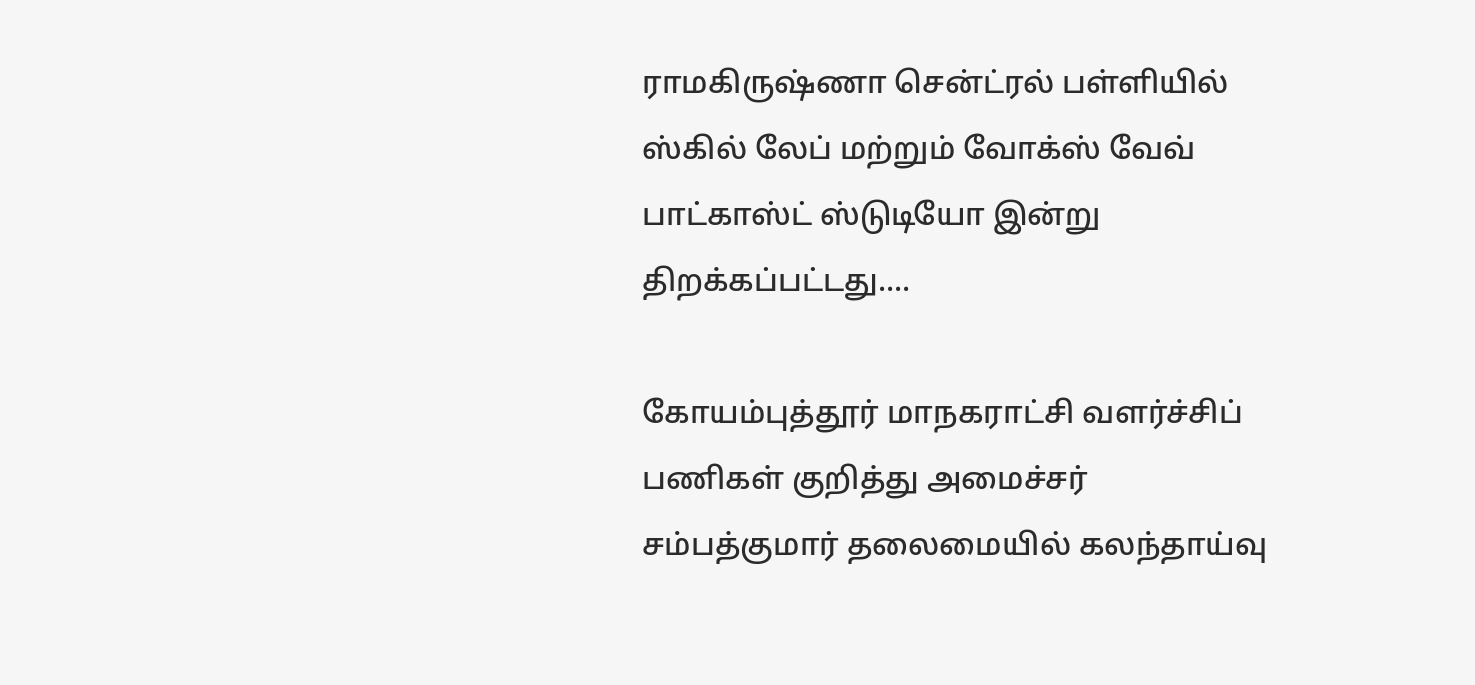ராமகிருஷ்ணா சென்ட்ரல் பள்ளியில் ஸ்கில் லேப் மற்றும் வோக்ஸ் வேவ் பாட்காஸ்ட் ஸ்டுடியோ இன்று திறக்கப்பட்டது....

கோயம்புத்தூர் மாநகராட்சி வளர்ச்சிப் பணிகள் குறித்து அமைச்சர் சம்பத்குமார் தலைமையில் கலந்தாய்வு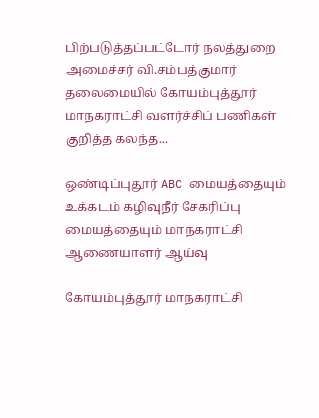பிற்படுத்தப்பட்டோர் நலத்துறை அமைச்சர் வி.சம்பத்குமார் தலைமையில் கோயம்புத்தூர் மாநகராட்சி வளர்ச்சிப் பணிகள் குறித்த கலந்த...

ஒண்டிப்புதூர் ABC மையத்தையும் உக்கடம் கழிவுநீர் சேகரிப்பு மையத்தையும் மாநகராட்சி ஆணையாளர் ஆய்வு

கோயம்புத்தூர் மாநகராட்சி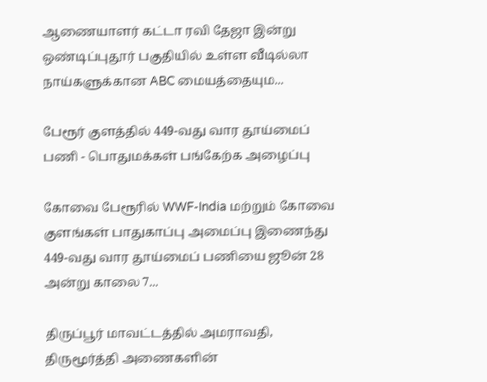ஆணையாளர் கட்டா ரவி தேஜா இன்று ஒண்டிப்புதூர் பகுதியில் உள்ள வீடில்லா நாய்களுக்கான ABC மையத்தையும...

பேரூர் குளத்தில் 449-வது வார தூய்மைப் பணி - பொதுமக்கள் பங்கேற்க அழைப்பு

கோவை பேரூரில் WWF-India மற்றும் கோவை குளங்கள் பாதுகாப்பு அமைப்பு இணைந்து 449-வது வார தூய்மைப் பணியை ஜூன் 28 அன்று காலை 7...

திருப்பூர் மாவட்டத்தில் அமராவதி, திருமூர்த்தி அணைகளின்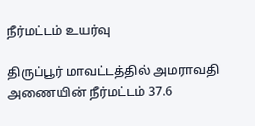நீர்மட்டம் உயர்வு

திருப்பூர் மாவட்டத்தில் அமராவதி அணையின் நீர்மட்டம் 37.6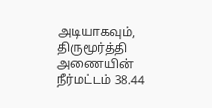அடியாகவும், திருமூர்த்தி அணையின் நீர்மட்டம் 38.44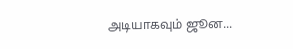அடியாகவும் ஜூன...